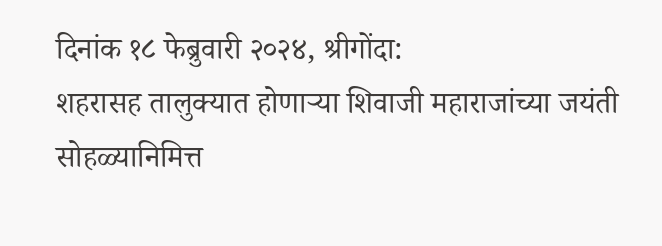दिनांक १८ फेब्रुवारी २०२४, श्रीगोंदा:
शहरासह तालुक्यात होणाऱ्या शिवाजी महाराजांच्या जयंती सोहळ्यानिमित्त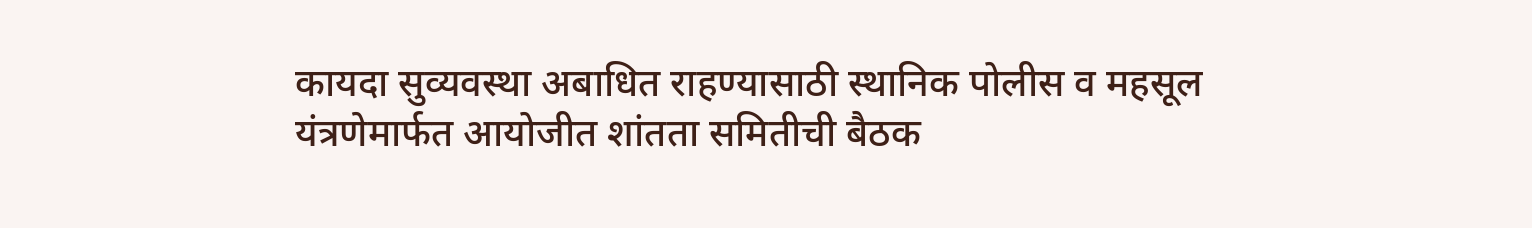कायदा सुव्यवस्था अबाधित राहण्यासाठी स्थानिक पोलीस व महसूल यंत्रणेमार्फत आयोजीत शांतता समितीची बैठक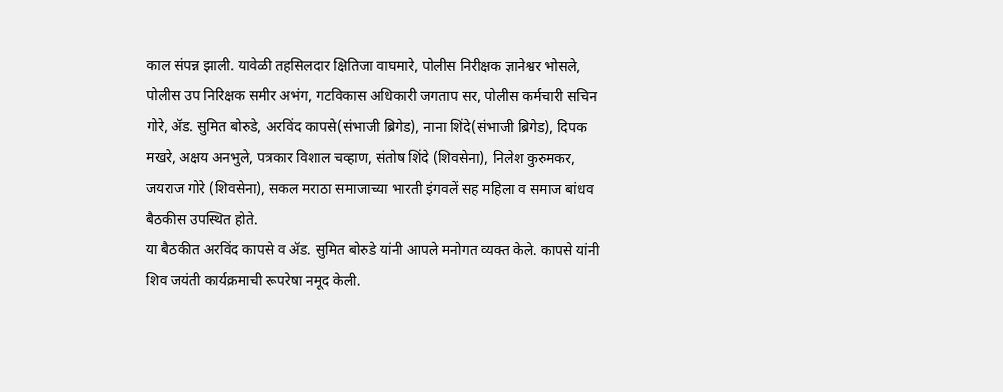काल संपन्न झाली. यावेळी तहसिलदार क्षितिजा वाघमारे, पोलीस निरीक्षक ज्ञानेश्वर भोसले, पोलीस उप निरिक्षक समीर अभंग, गटविकास अधिकारी जगताप सर, पोलीस कर्मचारी सचिन गोरे, ॲड. सुमित बोरुडे, अरविंद कापसे(संभाजी ब्रिगेड), नाना शिंदे(संभाजी ब्रिगेड), दिपक मखरे, अक्षय अनभुले, पत्रकार विशाल चव्हाण, संतोष शिंदे (शिवसेना), निलेश कुरुमकर, जयराज गोरे (शिवसेना), सकल मराठा समाजाच्या भारती इंगवलें सह महिला व समाज बांधव बैठकीस उपस्थित होते.
या बैठकीत अरविंद कापसे व ॲड. सुमित बोरुडे यांनी आपले मनोगत व्यक्त केले. कापसे यांनी शिव जयंती कार्यक्रमाची रूपरेषा नमूद केली.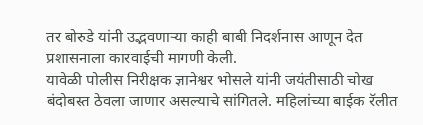तर बोरुडे यांनी उद्भवणाऱ्या काही बाबी निदर्शनास आणून देत प्रशासनाला कारवाईची मागणी केली.
यावेळी पोलीस निरीक्षक ज्ञानेश्वर भोसले यांनी जयंतीसाठी चोख बंदोबस्त ठेवला जाणार असल्याचे सांगितले. महिलांच्या बाईक रॅलीत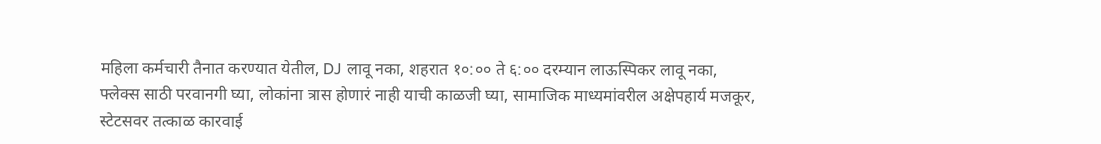महिला कर्मचारी तैनात करण्यात येतील, DJ लावू नका, शहरात १०:०० ते ६:०० दरम्यान लाऊस्पिकर लावू नका, फ्लेक्स साठी परवानगी घ्या, लोकांना त्रास होणारं नाही याची काळजी घ्या, सामाजिक माध्यमांवरील अक्षेपहार्य मजकूर, स्टेटसवर तत्काळ कारवाई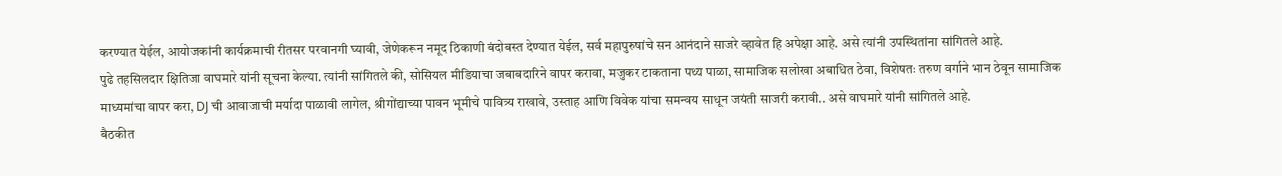करण्यात येईल, आयोजकांनी कार्यक्रमाची रीतसर परवानगी घ्यावी, जेणेकरून नमूद ठिकाणी बंदोबस्त देण्यात येईल, सर्व महापुरुषांचे सन आनंदाने साजरे व्हावेत हि अपेक्षा आहे. असे त्यांनी उपस्थितांना सांगितले आहे.
पुढे तहसिलदार क्षितिजा वाघमारे यांनी सूचना केल्या. त्यांनी सांगितले की, सोसियल मीडियाचा जबाबदारिने वापर करावा, मजुकर टाकताना पथ्य पाळा, सामाजिक सलोखा अबाधित ठेवा, विशेषतः तरुण वर्गाने भान ठेवून सामाजिक माध्यमांचा वापर करा, DJ ची आवाजाची मर्यादा पाळावी लागेल, श्रीगोंद्याच्या पावन भूमीचे पावित्र्य राखावे, उस्ताह आणि विवेक यांचा समन्वय साधून जयंती साजरी करावी.. असे वाघमारे यांनी सांगितले आहे.
बैठकीत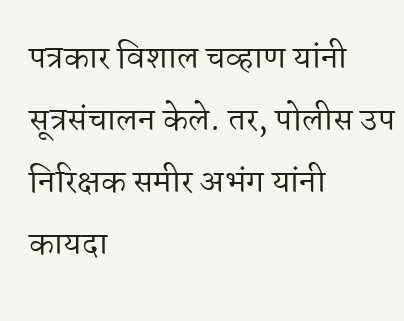पत्रकार विशाल चव्हाण यांनी सूत्रसंचालन केले. तर, पोलीस उप निरिक्षक समीर अभंग यांनी कायदा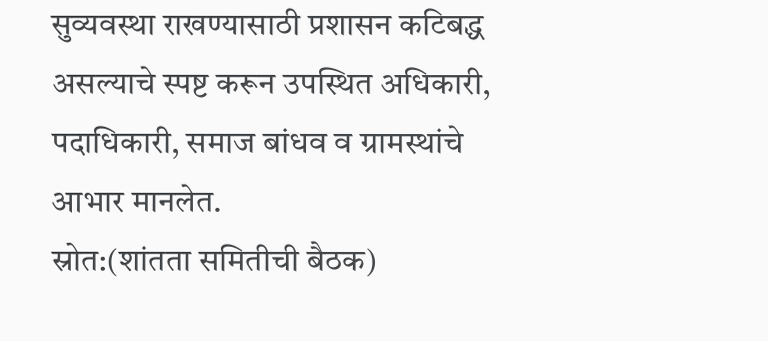सुव्यवस्था राखण्यासाठी प्रशासन कटिबद्ध असल्याचे स्पष्ट करून उपस्थित अधिकारी, पदाधिकारी, समाज बांधव व ग्रामस्थांचे आभार मानलेत.
स्रोत:(शांतता समितीची बैठक)